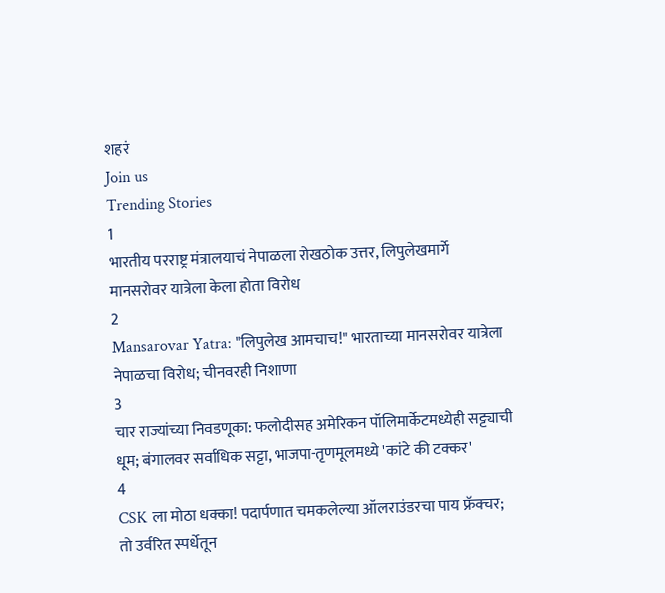शहरं
Join us
Trending Stories
1
भारतीय परराष्ट्र मंत्रालयाचं नेपाळला रोखठोक उत्तर, लिपुलेखमार्गे मानसरोवर यात्रेला केला होता विरोध
2
Mansarovar Yatra: "लिपुलेख आमचाच!" भारताच्या मानसरोवर यात्रेला नेपाळचा विरोध; चीनवरही निशाणा
3
चार राज्यांच्या निवडणूका: फलोदीसह अमेरिकन पॉलिमार्केटमध्येही सट्ट्याची धूम; बंगालवर सर्वाधिक सट्टा, भाजपा-तृणमूलमध्ये 'कांटे की टक्कर'
4
CSK ला मोठा धक्का! पदार्पणात चमकलेल्या ऑलराउंडरचा पाय फ्रॅक्चर; तो उर्वरित स्पर्धेतून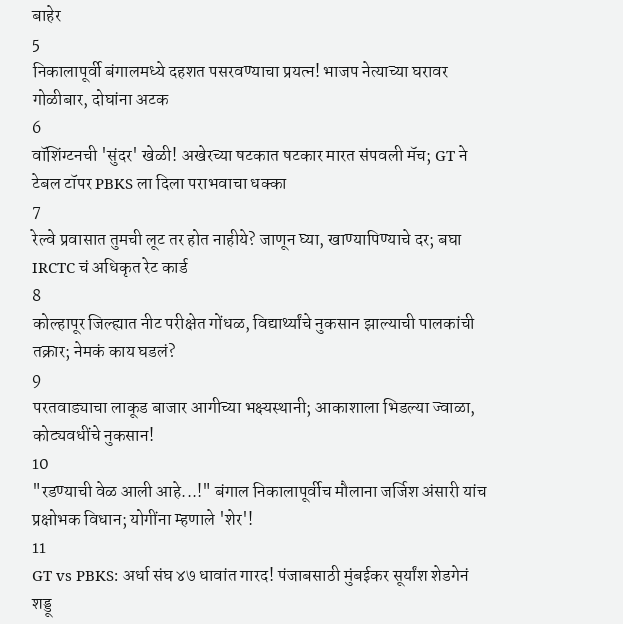बाहेर
5
निकालापूर्वी बंगालमध्ये दहशत पसरवण्याचा प्रयत्न! भाजप नेत्याच्या घरावर गोळीबार, दोघांना अटक
6
वॉशिंग्टनची 'सुंदर' खेळी! अखेरच्या षटकात षटकार मारत संपवली मॅच; GT ने टेबल टॉपर PBKS ला दिला पराभवाचा धक्का
7
रेल्वे प्रवासात तुमची लूट तर होत नाहीये? जाणून घ्या, खाण्यापिण्याचे दर; बघा IRCTC चं अधिकृत रेट कार्ड
8
कोल्हापूर जिल्ह्यात नीट परीक्षेत गोंधळ, विद्यार्थ्यांचे नुकसान झाल्याची पालकांची तक्रार; नेमकं काय घडलं?
9
परतवाड्याचा लाकूड बाजार आगीच्या भक्ष्यस्थानी; आकाशाला भिडल्या ज्वाळा, कोट्यवधींचे नुकसान!
10
"रडण्याची वेळ आली आहे...!" बंगाल निकालापूर्वीच मौलाना जर्जिश अंसारी यांच प्रक्षोभक विधान; योगींना म्हणाले 'शेर'!
11
GT vs PBKS: अर्धा संघ ४७ धावांत गारद! पंजाबसाठी मुंबईकर सूर्यांश शेडगेनं शड्डू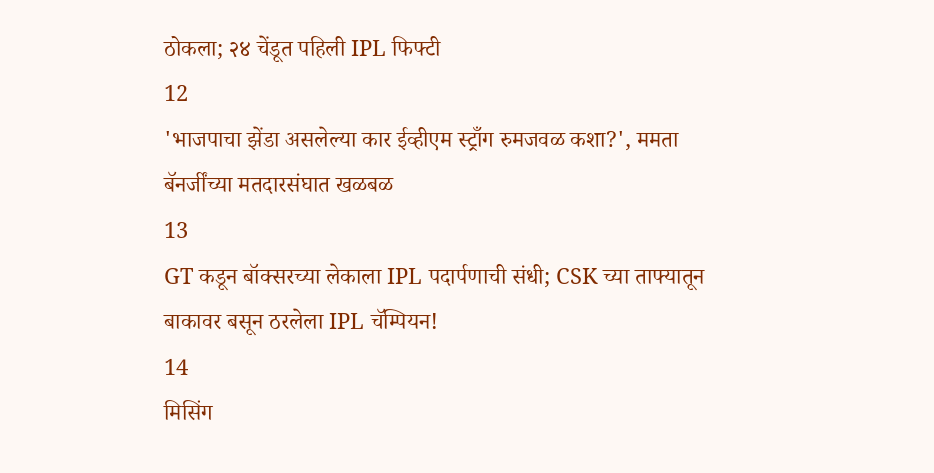ठोकला; २४ चेंडूत पहिली IPL फिफ्टी
12
'भाजपाचा झेंडा असलेल्या कार ईव्हीएम स्ट्राँग रुमजवळ कशा?', ममता बॅनर्जींच्या मतदारसंघात खळबळ
13
GT कडून बॉक्सरच्या लेकाला IPL पदार्पणाची संधी; CSK च्या ताफ्यातून बाकावर बसून ठरलेला IPL चॅम्पियन!
14
मिसिंग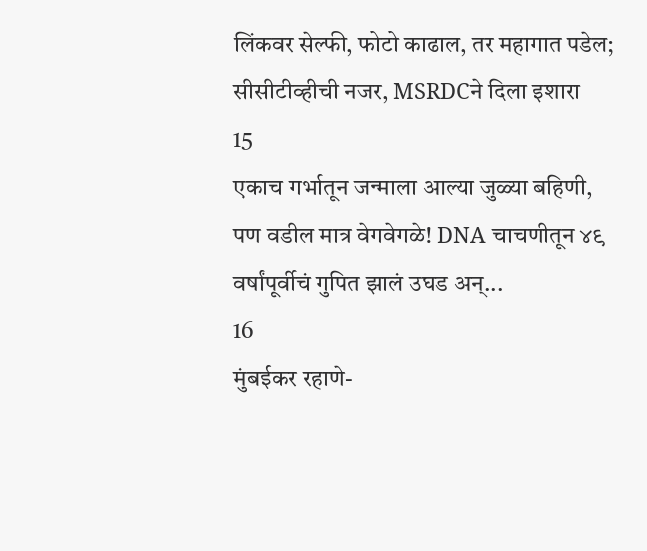लिंकवर सेल्फी, फोटो काढाल, तर महागात पडेल; सीसीटीव्हीची नजर, MSRDCने दिला इशारा
15
एकाच गर्भातून जन्माला आल्या जुळ्या बहिणी, पण वडील मात्र वेगवेगळे! DNA चाचणीतून ४९ वर्षांपूर्वीचं गुपित झालं उघड अन्...
16
मुंबईकर रहाणे-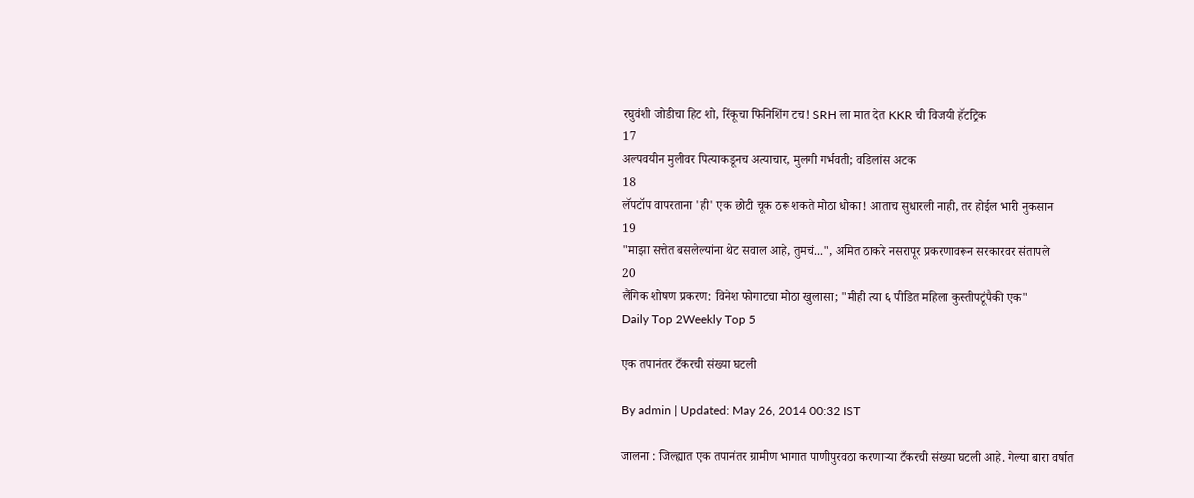रघुवंशी जोडीचा हिट शो, रिंकूचा फिनिशिंग टच! SRH ला मात देत KKR ची विजयी हॅटट्रिक
17
अल्पवयीन मुलीवर पित्याकडूनच अत्याचार, मुलगी गर्भवती; वडिलांस अटक
18
लॅपटॉप वापरताना 'ही' एक छोटी चूक ठरू शकते मोठा धोका! आताच सुधारली नाही, तर होईल भारी नुकसान
19
"माझा सत्तेत बसलेल्यांना थेट सवाल आहे, तुमचं...", अमित ठाकरे नसरापूर प्रकरणावरून सरकारवर संतापले
20
लैंगिक शोषण प्रकरण: विनेश फोगाटचा मोठा खुलासा; "मीही त्या ६ पीडित महिला कुस्तीपटूंपैकी एक"
Daily Top 2Weekly Top 5

एक तपानंतर टँकरची संख्या घटली

By admin | Updated: May 26, 2014 00:32 IST

जालना : जिल्ह्यात एक तपानंतर ग्रामीण भागात पाणीपुरवठा करणार्‍या टँकरची संख्या घटली आहे. गेल्या बारा वर्षात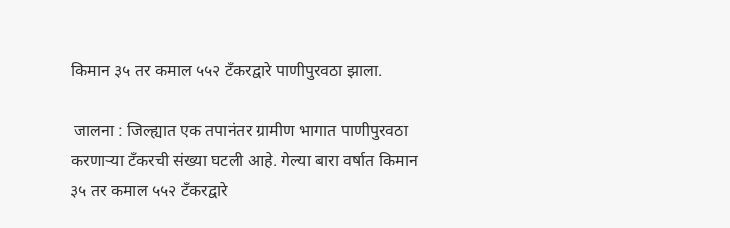किमान ३५ तर कमाल ५५२ टँकरद्वारे पाणीपुरवठा झाला.

 जालना : जिल्ह्यात एक तपानंतर ग्रामीण भागात पाणीपुरवठा करणार्‍या टँकरची संख्या घटली आहे. गेल्या बारा वर्षात किमान ३५ तर कमाल ५५२ टँकरद्वारे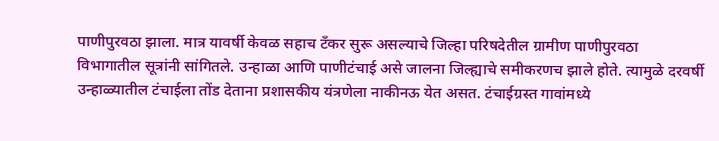पाणीपुरवठा झाला. मात्र यावर्षी केवळ सहाच टँकर सुरू असल्याचे जिल्हा परिषदेतील ग्रामीण पाणीपुरवठा विभागातील सूत्रांनी सांगितले. उन्हाळा आणि पाणीटंचाई असे जालना जिल्ह्याचे समीकरणच झाले होते. त्यामुळे दरवर्षी उन्हाळ्यातील टंचाईला तोंड देताना प्रशासकीय यंत्रणेला नाकीनऊ येत असत. टंचाईग्रस्त गावांमध्ये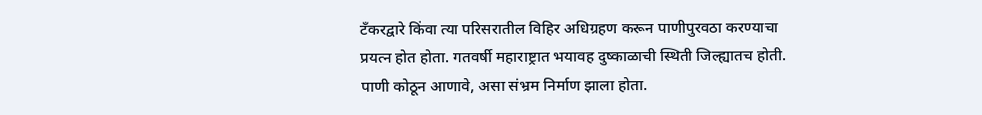टँकरद्वारे किंवा त्या परिसरातील विहिर अधिग्रहण करून पाणीपुरवठा करण्याचा प्रयत्न होत होता. गतवर्षी महाराष्ट्रात भयावह दुष्काळाची स्थिती जिल्ह्यातच होती. पाणी कोठून आणावे, असा संभ्रम निर्माण झाला होता.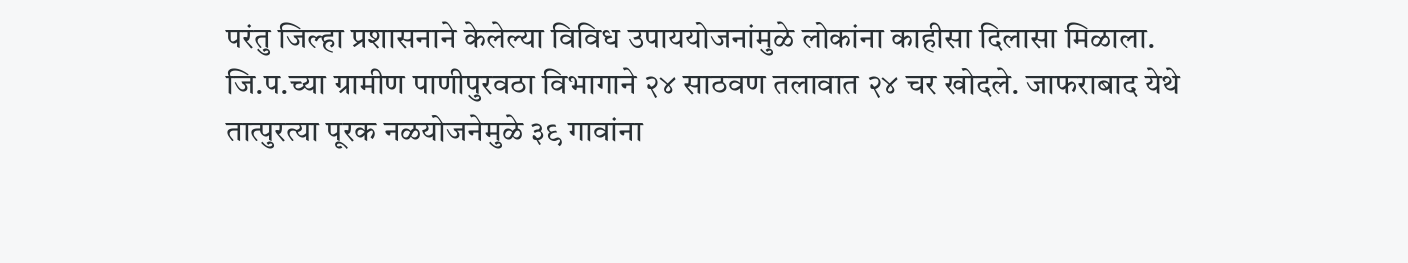परंतु जिल्हा प्रशासनाने केलेल्या विविध उपाययोजनांमुळे लोकांना काहीसा दिलासा मिळाला. जि.प.च्या ग्रामीण पाणीपुरवठा विभागाने २४ साठवण तलावात २४ चर खोदले. जाफराबाद येथे तात्पुरत्या पूरक नळयोजनेमुळे ३९ गावांना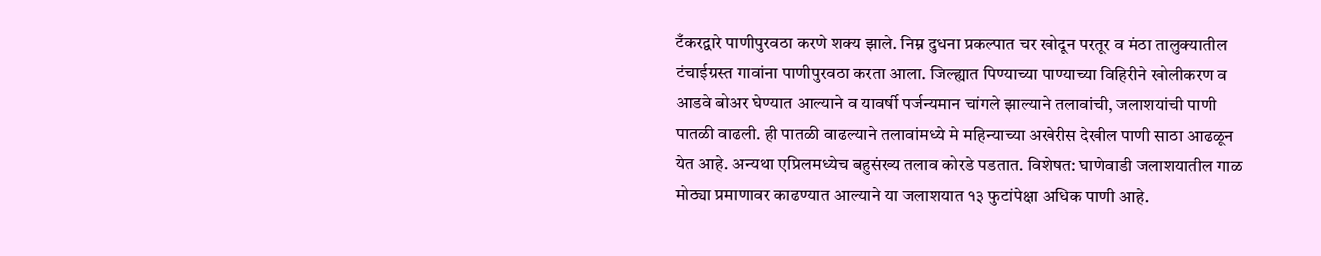टँकरद्वारे पाणीपुरवठा करणे शक्य झाले. निम्न दुधना प्रकल्पात चर खोदून परतूर व मंठा तालुक्यातील टंचाईग्रस्त गावांना पाणीपुरवठा करता आला. जिल्ह्यात पिण्याच्या पाण्याच्या विहिरीने खोलीकरण व आडवे बोअर घेण्यात आल्याने व यावर्षी पर्जन्यमान चांगले झाल्याने तलावांची, जलाशयांची पाणी पातळी वाढली. ही पातळी वाढल्याने तलावांमध्ये मे महिन्याच्या अखेरीस देखील पाणी साठा आढळून येत आहे. अन्यथा एप्रिलमध्येच बहुसंख्य तलाव कोरडे पडतात. विशेषत: घाणेवाडी जलाशयातील गाळ मोठ्या प्रमाणावर काढण्यात आल्याने या जलाशयात १३ फुटांपेक्षा अधिक पाणी आहे.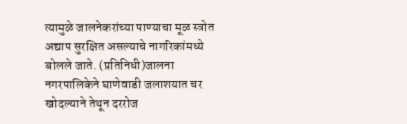त्यामुळे जालनेकरांच्या पाण्याचा मूळ स्त्रोत अद्याप सुरक्षित असल्याचे नागरिकांमध्ये बोलले जाते. (प्रतिनिधी)जालना नगरपालिकेने घाणेवाडी जलाशयात चर खोदल्याने तेथून दररोज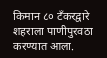किमान ८० टँकरद्वारे शहराला पाणीपुरवठा करण्यात आला.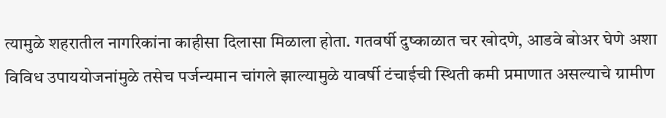त्यामुळे शहरातील नागरिकांना काहीसा दिलासा मिळाला होता. गतवर्षी दुष्काळात चर खोदणे, आडवे बोअर घेणे अशा विविध उपाययोजनांमुळे तसेच पर्जन्यमान चांगले झाल्यामुळे यावर्षी टंचाईची स्थिती कमी प्रमाणात असल्याचे ग्रामीण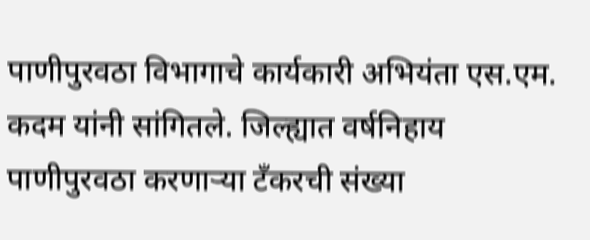पाणीपुरवठा विभागाचे कार्यकारी अभियंता एस.एम. कदम यांनी सांगितले. जिल्ह्यात वर्षनिहाय पाणीपुरवठा करणार्‍या टँकरची संख्या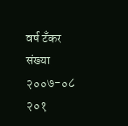वर्ष टँकर संख्या २००७-०८ २०१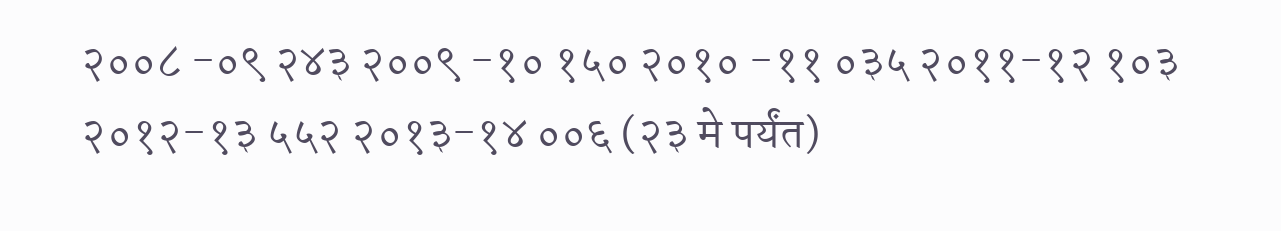२००८ -०९ २४३ २००९ -१० १५० २०१० -११ ०३५ २०११-१२ १०३ २०१२-१३ ५५२ २०१३-१४ ००६ (२३ मे पर्यंत)